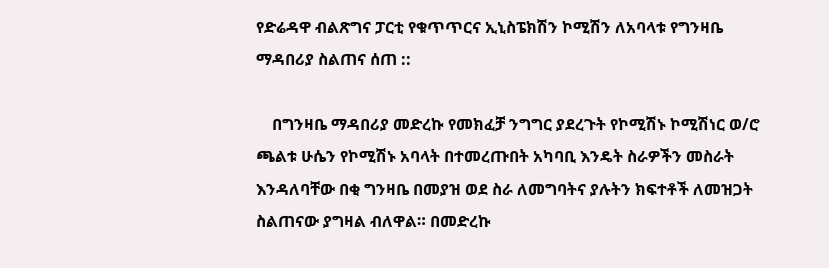የድሬዳዋ ብልጽግና ፓርቲ የቁጥጥርና ኢኒስፔክሽን ኮሚሽን ለአባላቱ የግንዛቤ ማዳበሪያ ስልጠና ሰጠ ::

    በግንዛቤ ማዳበሪያ መድረኩ የመክፈቻ ንግግር ያደረጉት የኮሚሽኑ ኮሚሽነር ወ/ሮ ጫልቱ ሁሴን የኮሚሽኑ አባላት በተመረጡበት አካባቢ እንዴት ስራዎችን መስራት እንዳለባቸው በቂ ግንዛቤ በመያዝ ወደ ስራ ለመግባትና ያሉትን ክፍተቶች ለመዝጋት ስልጠናው ያግዛል ብለዋል። በመድረኩ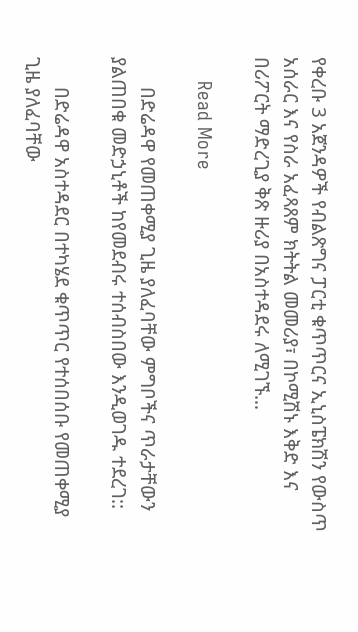የቀረቡ 3 አጀንዳዎች የብልጽግና ፓርቲ ቁጥጥርና ኢኒስፔክሽን የውስጥ አሰራር እና የስራ አፈጻጸም ክትትል መመሪያ፣ በኮሚሽኑ እቅድ እና በሪፖርት ማድረጊያ ቅጽ ዙሪያ በአስተዳደሩ ለሚገኙ…

    Read More

      በድሬዳዋ የመጠቀሚያ ጊዜ ያለፈባቸው ምግቦችና ጥራታቸውን ያልጠበቁ መድኃኒቶች ከየመደብሩ ተሰብስበው እንዲወገዱ ተደረገ::

      በድሬዳዋ አስተዳደር በተካሄደ ቁጥጥር የተሰበሰቡ የመጠቀሚያ ጊዜ ያለፈባቸው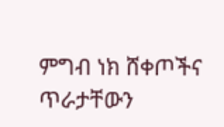ምግብ ነክ ሸቀጦችና ጥራታቸውን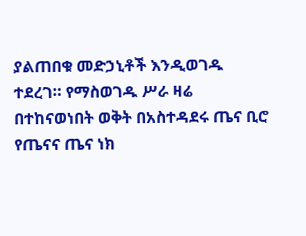ያልጠበቁ መድኃኒቶች እንዲወገዱ ተደረገ። የማስወገዱ ሥራ ዛሬ በተከናወነበት ወቅት በአስተዳደሩ ጤና ቢሮ የጤናና ጤና ነክ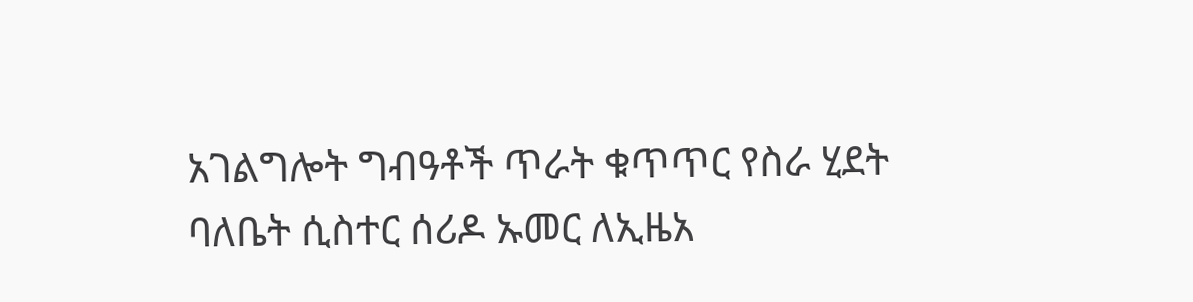አገልግሎት ግብዓቶች ጥራት ቁጥጥር የስራ ሂደት ባለቤት ሲስተር ሰሪዶ ኡመር ለኢዜአ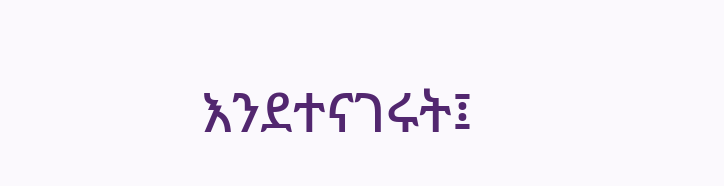እንደተናገሩት፤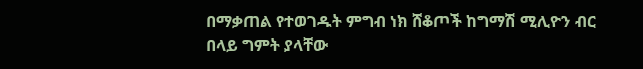በማቃጠል የተወገዱት ምግብ ነክ ሸቆጦች ከግማሽ ሚሊዮን ብር በላይ ግምት ያላቸው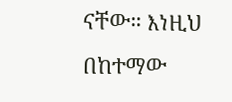ናቸው። እነዚህ በከተማው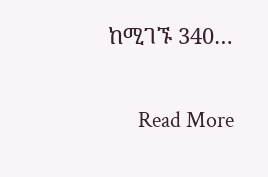ከሚገኙ 340…

      Read More